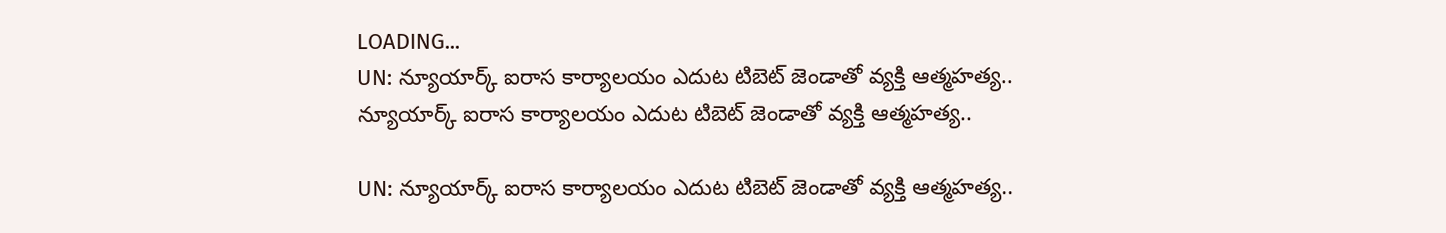LOADING...
UN: న్యూయార్క్‌ ఐరాస కార్యాలయం ఎదుట టిబెట్‌ జెండాతో వ్యక్తి ఆత్మహత్య..
న్యూయార్క్‌ ఐరాస కార్యాలయం ఎదుట టిబెట్‌ జెండాతో వ్యక్తి ఆత్మహత్య..

UN: న్యూయార్క్‌ ఐరాస కార్యాలయం ఎదుట టిబెట్‌ జెండాతో వ్యక్తి ఆత్మహత్య..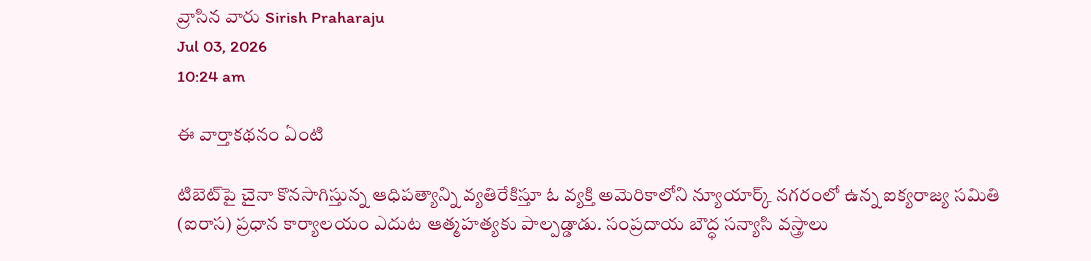వ్రాసిన వారు Sirish Praharaju
Jul 03, 2026
10:24 am

ఈ వార్తాకథనం ఏంటి

టిబెట్‌పై చైనా కొనసాగిస్తున్న ఆధిపత్యాన్ని వ్యతిరేకిస్తూ ఓ వ్యక్తి అమెరికాలోని న్యూయార్క్ నగరంలో ఉన్న ఐక్యరాజ్య సమితి (ఐరాస) ప్రధాన కార్యాలయం ఎదుట ఆత్మహత్యకు పాల్పడ్డాడు. సంప్రదాయ బౌద్ధ సన్యాసి వస్త్రాలు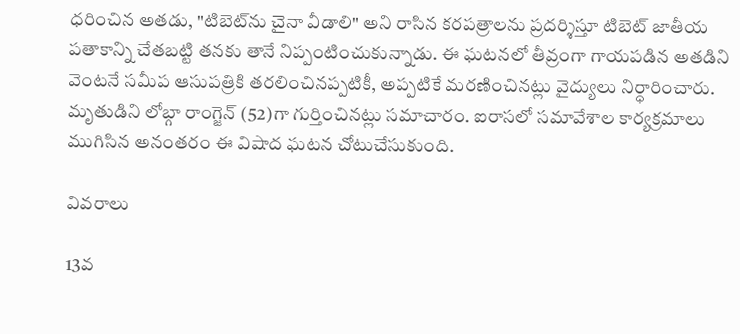ధరించిన అతడు, "టిబెట్‌ను చైనా వీడాలి" అని రాసిన కరపత్రాలను ప్రదర్శిస్తూ టిబెట్‌ జాతీయ పతాకాన్ని చేతబట్టి తనకు తానే నిప్పంటించుకున్నాడు. ఈ ఘటనలో తీవ్రంగా గాయపడిన అతడిని వెంటనే సమీప ఆసుపత్రికి తరలించినప్పటికీ, అప్పటికే మరణించినట్లు వైద్యులు నిర్ధారించారు. మృతుడిని లోబ్గా రాంగ్జెన్‌ (52)గా గుర్తించినట్లు సమాచారం. ఐరాసలో సమావేశాల కార్యక్రమాలు ముగిసిన అనంతరం ఈ విషాద ఘటన చోటుచేసుకుంది.

వివరాలు

13వ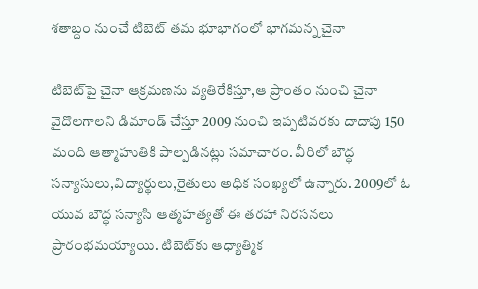శతాబ్దం నుంచే టిబెట్‌ తమ భూభాగంలో భాగమన్న చైనా

టిబెట్‌పై చైనా ఆక్రమణను వ్యతిరేకిస్తూ,ఆ ప్రాంతం నుంచి చైనా వైదొలగాలని డిమాండ్ చేస్తూ 2009 నుంచి ఇప్పటివరకు దాదాపు 150 మంది ఆత్మాహుతికి పాల్పడినట్లు సమాచారం. వీరిలో బౌద్ధ సన్యాసులు,విద్యార్థులు,రైతులు అధిక సంఖ్యలో ఉన్నారు. 2009లో ఓ యువ బౌద్ధ సన్యాసి ఆత్మహత్యతో ఈ తరహా నిరసనలు ప్రారంభమయ్యాయి. టిబెట్‌కు ఆధ్యాత్మిక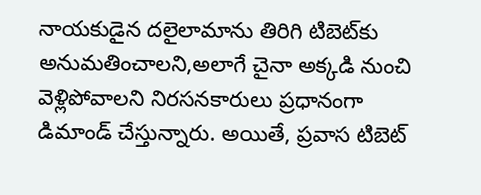నాయకుడైన దలైలామాను తిరిగి టిబెట్‌కు అనుమతించాలని,అలాగే చైనా అక్కడి నుంచి వెళ్లిపోవాలని నిరసనకారులు ప్రధానంగా డిమాండ్ చేస్తున్నారు. అయితే, ప్రవాస టిబెట్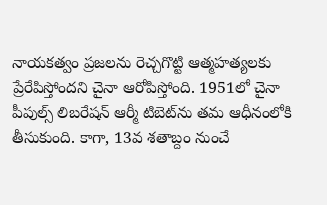నాయకత్వం ప్రజలను రెచ్చగొట్టి ఆత్మహత్యలకు ప్రేరేపిస్తోందని చైనా ఆరోపిస్తోంది. 1951లో చైనా పీపుల్స్‌ లిబరేషన్‌ ఆర్మీ టిబెట్‌ను తమ ఆధీనంలోకి తీసుకుంది. కాగా, 13వ శతాబ్దం నుంచే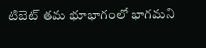టిబెట్‌ తమ భూభాగంలో భాగమని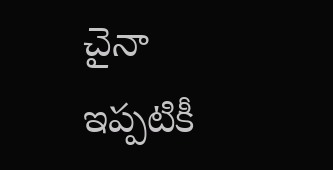చైనా ఇప్పటికీ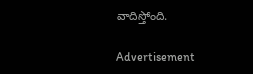వాదిస్తోంది.

Advertisement